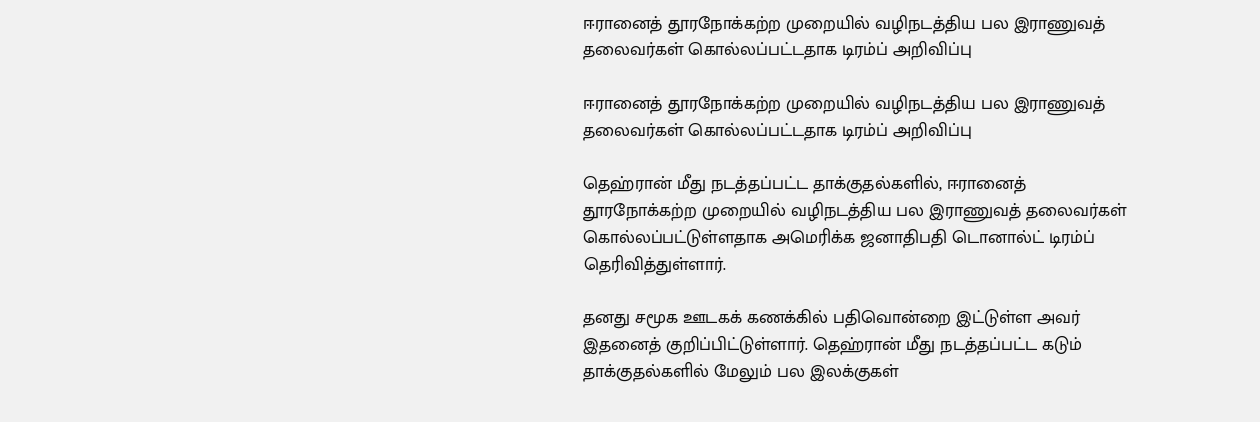ஈரானைத் தூரநோக்கற்ற முறையில் வழிநடத்திய பல இராணுவத் தலைவர்கள் கொல்லப்பட்டதாக டிரம்ப் அறிவிப்பு

ஈரானைத் தூரநோக்கற்ற முறையில் வழிநடத்திய பல இராணுவத் தலைவர்கள் கொல்லப்பட்டதாக டிரம்ப் அறிவிப்பு

தெஹ்ரான் மீது நடத்தப்பட்ட தாக்குதல்களில், ஈரானைத் தூரநோக்கற்ற முறையில் வழிநடத்திய பல இராணுவத் தலைவர்கள் கொல்லப்பட்டுள்ளதாக அமெரிக்க ஜனாதிபதி டொனால்ட் டிரம்ப் தெரிவித்துள்ளார்.

தனது சமூக ஊடகக் கணக்கில் பதிவொன்றை இட்டுள்ள அவர் இதனைத் குறிப்பிட்டுள்ளார். தெஹ்ரான் மீது நடத்தப்பட்ட கடும் தாக்குதல்களில் மேலும் பல இலக்குகள்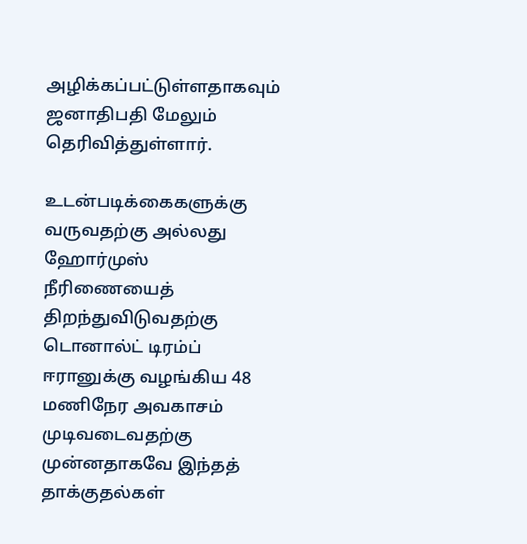அழிக்கப்பட்டுள்ளதாகவும் ஜனாதிபதி மேலும் தெரிவித்துள்ளார்.

உடன்படிக்கைகளுக்கு வருவதற்கு அல்லது ஹோர்முஸ் நீரிணையைத் திறந்துவிடுவதற்கு டொனால்ட் டிரம்ப் ஈரானுக்கு வழங்கிய 48 மணிநேர அவகாசம் முடிவடைவதற்கு முன்னதாகவே இந்தத் தாக்குதல்கள்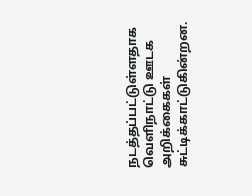நடத்தப்பட்டுள்ளதாக வெளிநாட்டு ஊடக அறிக்கைகள் சுட்டிக்காட்டுகின்றன.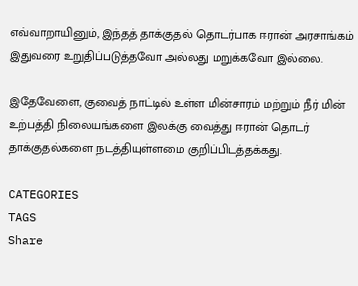எவ்வாறாயினும், இந்தத் தாக்குதல் தொடர்பாக ஈரான் அரசாங்கம் இதுவரை உறுதிப்படுத்தவோ அல்லது மறுக்கவோ இல்லை.

இதேவேளை, குவைத் நாட்டில் உள்ள மின்சாரம் மற்றும் நீர் மின் உற்பத்தி நிலையங்களை இலக்கு வைத்து ஈரான் தொடர் தாக்குதல்களை நடத்தியுள்ளமை குறிப்பிடத்தக்கது.

CATEGORIES
TAGS
Share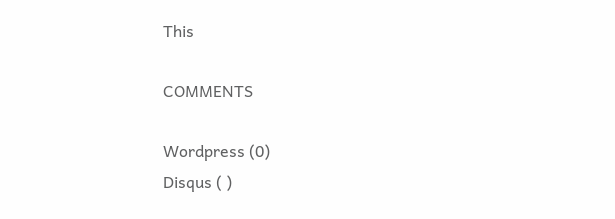This

COMMENTS

Wordpress (0)
Disqus ( )